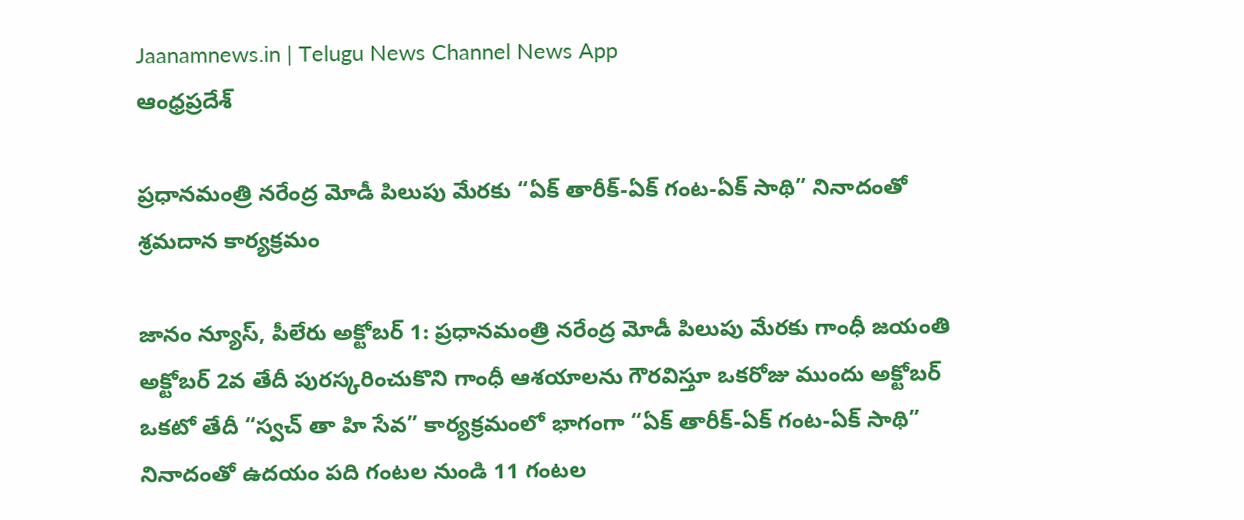Jaanamnews.in | Telugu News Channel News App
ఆంధ్రప్రదేశ్

ప్రధానమంత్రి నరేంద్ర మోడీ పిలుపు మేరకు “ఏక్ తారీక్-ఏక్ గంట-ఏక్ సాథి” నినాదంతో శ్రమదాన కార్యక్రమం

జానం న్యూస్, పీలేరు అక్టోబర్ 1: ప్రధానమంత్రి నరేంద్ర మోడీ పిలుపు మేరకు గాంధీ జయంతి అక్టోబర్ 2వ తేదీ పురస్కరించుకొని గాంధీ ఆశయాలను గౌరవిస్తూ ఒకరోజు ముందు అక్టోబర్ ఒకటో తేదీ “స్వచ్ తా హి సేవ” కార్యక్రమంలో భాగంగా “ఏక్ తారీక్-ఏక్ గంట-ఏక్ సాథి” నినాదంతో ఉదయం పది గంటల నుండి 11 గంటల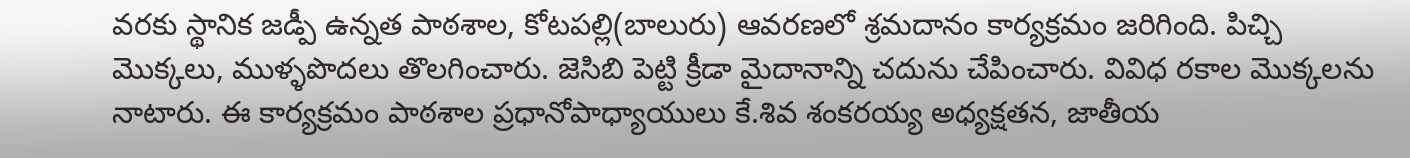వరకు స్థానిక జడ్పీ ఉన్నత పాఠశాల, కోటపల్లి(బాలురు) ఆవరణలో శ్రమదానం కార్యక్రమం జరిగింది. పిచ్చి మొక్కలు, ముళ్ళపొదలు తొలగించారు. జెసిబి పెట్టి క్రీడా మైదానాన్ని చదును చేపించారు. వివిధ రకాల మొక్కలను నాటారు. ఈ కార్యక్రమం పాఠశాల ప్రధానోపాధ్యాయులు కే.శివ శంకరయ్య అధ్యక్షతన, జాతీయ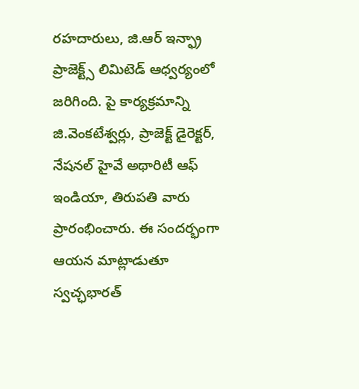రహదారులు, జి.ఆర్ ఇన్ఫ్రా ప్రాజెక్ట్స్ లిమిటెడ్ ఆధ్వర్యంలో జరిగింది. పై కార్యక్రమాన్ని జి.వెంకటేశ్వర్లు, ప్రాజెక్ట్ డైరెక్టర్, నేషనల్ హైవే అథారిటీ ఆఫ్ ఇండియా, తిరుపతి వారు ప్రారంభించారు. ఈ సందర్భంగా ఆయన మాట్లాడుతూ స్వచ్ఛభారత్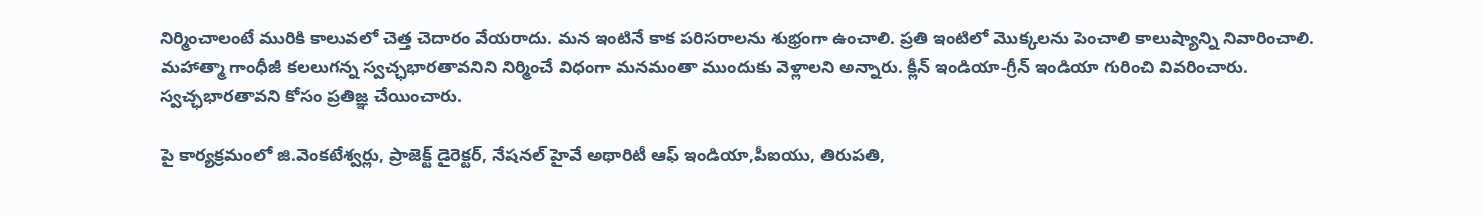నిర్మించాలంటే మురికి కాలువలో చెత్త చెదారం వేయరాదు. మన ఇంటినే కాక పరిసరాలను శుభ్రంగా ఉంచాలి. ప్రతి ఇంటిలో మొక్కలను పెంచాలి కాలుష్యాన్ని నివారించాలి. మహాత్మా గాంధీజీ కలలుగన్న స్వచ్ఛభారతావనిని నిర్మించే విధంగా మనమంతా ముందుకు వెళ్లాలని అన్నారు. క్లీన్ ఇండియా-గ్రీన్ ఇండియా గురించి వివరించారు. స్వచ్ఛభారతావని కోసం ప్రతిజ్ఞ చేయించారు.

పై కార్యక్రమంలో జి.వెంకటేశ్వర్లు, ప్రాజెక్ట్ డైరెక్టర్, నేషనల్ హైవే అథారిటీ ఆఫ్ ఇండియా,పీఐయు, తిరుపతి,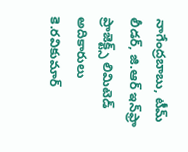నాగేంద్రబాబు, టీమ్ లీడర్, జి.ఆర్ ఇన్‌ఫ్రా ప్రాజెక్ట్స్ లిమిటెడ్ అదికారులు
కె.రవికుమార్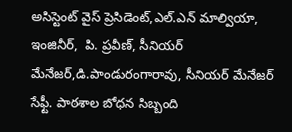అసిస్టెంట్ వైస్ ప్రెసిడెంట్,ఎల్.ఎన్ మాల్వియా, ఇంజినీర్,  పి. ప్రవీణ్, సీనియర్ మేనేజర్,డి.పాండురంగారావు, సీనియర్ మేనేజర్ సేఫ్టీ. పాఠశాల బోధన సిబ్బంది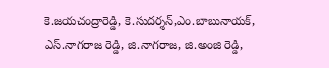కె.జయచంద్రారెడ్డి, కె.సుదర్శన్,ఎం.బాబునాయక్, ఎస్.నాగరాజ రెడ్డి, జి.నాగరాజ, జి.అంజి రెడ్డి,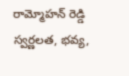రామ్మోహన్ రెడ్డి
స్వర్ణలత, భవ్య,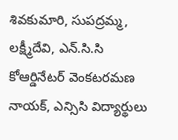శివకుమారి, సుపద్రమ్మ, లక్ష్మీదేవి, ఎన్.సి.సి కోఆర్డినేటర్ వెంకటరమణ నాయక్, ఎన్సిసి విద్యార్థులు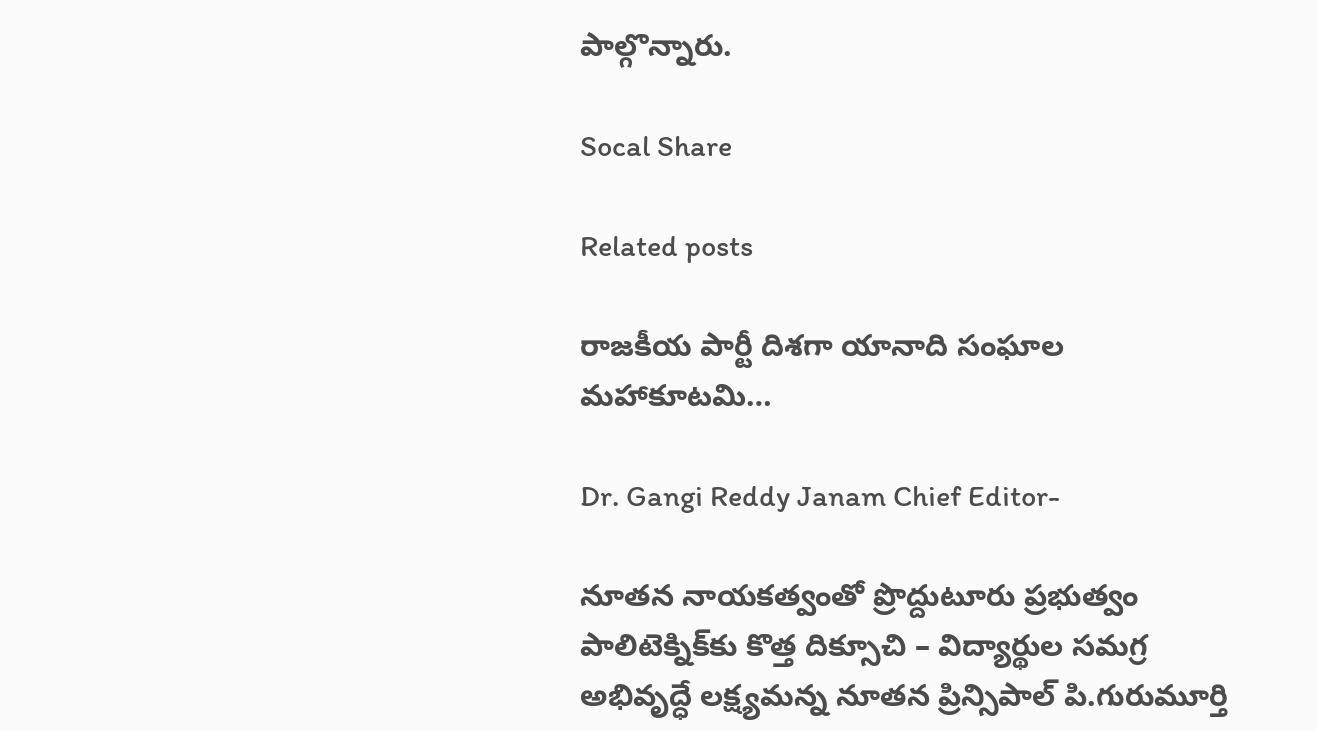పాల్గొన్నారు.

Socal Share

Related posts

రాజకీయ పార్టీ దిశగా యానాది సంఘాల మహాకూటమి…

Dr. Gangi Reddy Janam Chief Editor-

నూతన నాయకత్వంతో ప్రొద్దుటూరు ప్రభుత్వం పాలిటెక్నిక్‌కు కొత్త దిక్సూచి – విద్యార్థుల సమగ్ర అభివృద్ధే లక్ష్యమన్న నూతన ప్రిన్సిపాల్ పి.గురుమూర్తి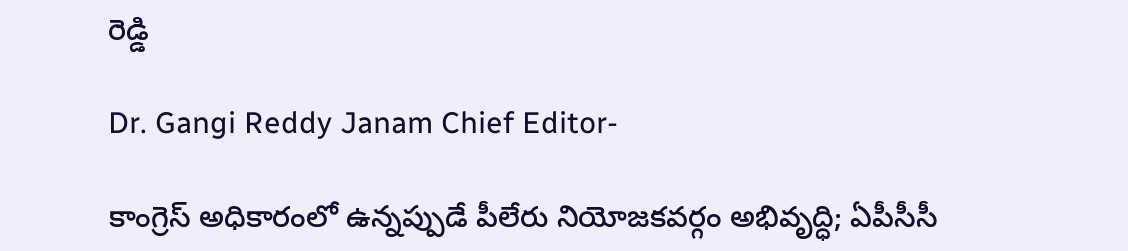రెడ్డి

Dr. Gangi Reddy Janam Chief Editor-

కాంగ్రెస్ అధికారంలో ఉన్నప్పుడే పీలేరు నియోజకవర్గం అభివృద్ధి; ఏపీసీసీ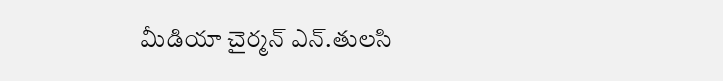మీడియా చైర్మన్ ఎన్.తులసి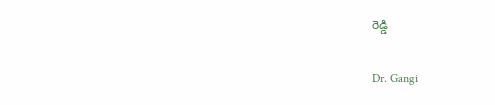రెడ్డి

Dr. Gangi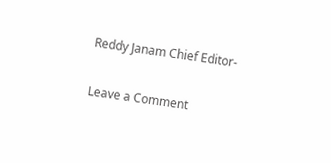Reddy Janam Chief Editor-

Leave a Comment